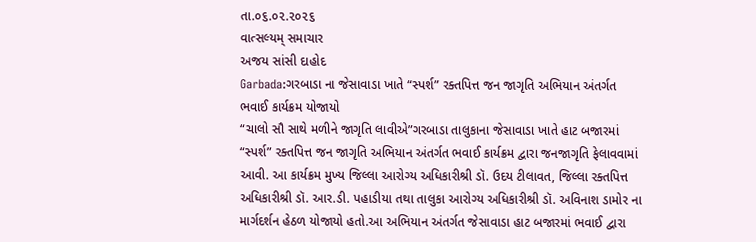તા.૦૬.૦૨.૨૦૨૬
વાત્સલ્યમ્ સમાચાર
અજય સાંસી દાહોદ
Garbada:ગરબાડા ના જેસાવાડા ખાતે “સ્પર્શ” રક્તપિત્ત જન જાગૃતિ અભિયાન અંતર્ગત ભવાઈ કાર્યક્રમ યોજાયો
“ચાલો સૌ સાથે મળીને જાગૃતિ લાવીએ”ગરબાડા તાલુકાના જેસાવાડા ખાતે હાટ બજારમાં “સ્પર્શ” રક્તપિત્ત જન જાગૃતિ અભિયાન અંતર્ગત ભવાઈ કાર્યક્રમ દ્વારા જનજાગૃતિ ફેલાવવામાં આવી. આ કાર્યક્રમ મુખ્ય જિલ્લા આરોગ્ય અધિકારીશ્રી ડૉ. ઉદય ટીલાવત, જિલ્લા રક્તપિત્ત અધિકારીશ્રી ડૉ. આર.ડી. પહાડીયા તથા તાલુકા આરોગ્ય અધિકારીશ્રી ડૉ. અવિનાશ ડામોર ના માર્ગદર્શન હેઠળ યોજાયો હતો.આ અભિયાન અંતર્ગત જેસાવાડા હાટ બજારમાં ભવાઈ દ્વારા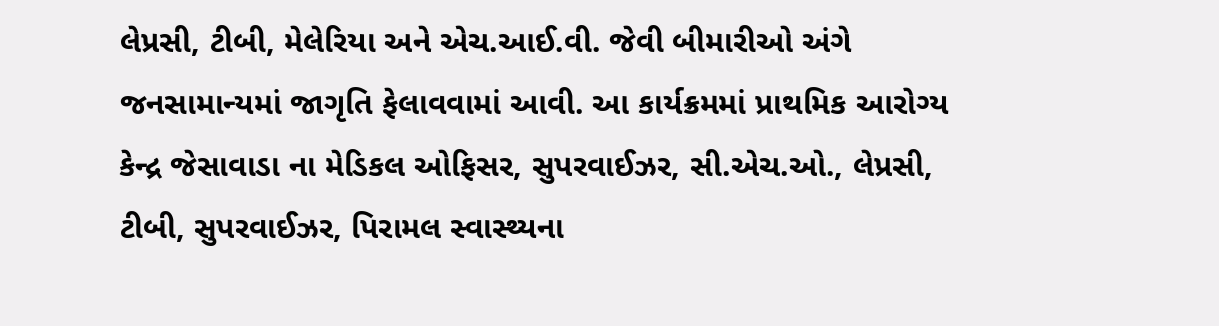લેપ્રસી, ટીબી, મેલેરિયા અને એચ.આઈ.વી. જેવી બીમારીઓ અંગે જનસામાન્યમાં જાગૃતિ ફેલાવવામાં આવી. આ કાર્યક્રમમાં પ્રાથમિક આરોગ્ય કેન્દ્ર જેસાવાડા ના મેડિકલ ઓફિસર, સુપરવાઈઝર, સી.એચ.ઓ., લેપ્રસી, ટીબી, સુપરવાઈઝર, પિરામલ સ્વાસ્થ્યના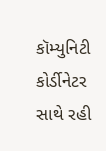કૉમ્યુનિટી કોર્ડીનેટર સાથે રહી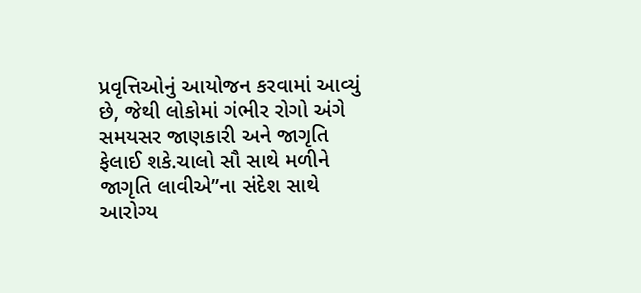પ્રવૃત્તિઓનું આયોજન કરવામાં આવ્યું છે, જેથી લોકોમાં ગંભીર રોગો અંગે સમયસર જાણકારી અને જાગૃતિ ફેલાઈ શકે.ચાલો સૌ સાથે મળીને જાગૃતિ લાવીએ”ના સંદેશ સાથે આરોગ્ય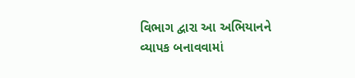વિભાગ દ્વારા આ અભિયાનને વ્યાપક બનાવવામાં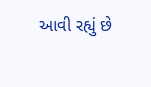આવી રહ્યું છે